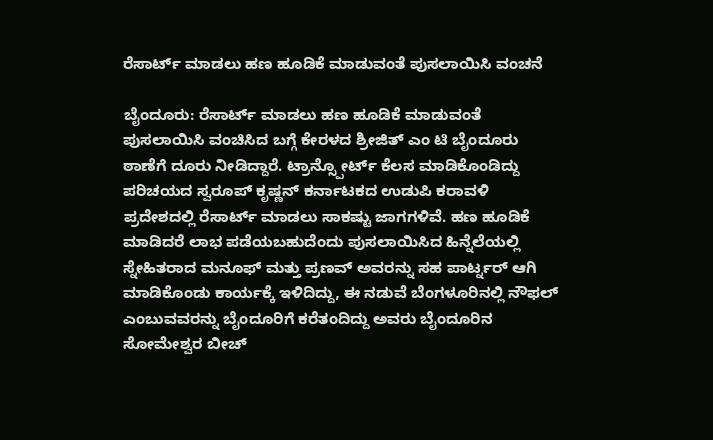ರೆಸಾರ್ಟ್ ಮಾಡಲು ಹಣ ಹೂಡಿಕೆ ಮಾಡುವಂತೆ ಪುಸಲಾಯಿಸಿ ವಂಚನೆ

ಬೈಂದೂರು: ರೆಸಾರ್ಟ್ ಮಾಡಲು ಹಣ ಹೂಡಿಕೆ ಮಾಡುವಂತೆ ಪುಸಲಾಯಿಸಿ ವಂಚಿಸಿದ ಬಗ್ಗೆ ಕೇರಳದ ಶ್ರೀಜಿತ್ ಎಂ ಟಿ ಬೈಂದೂರು ಠಾಣೆಗೆ ದೂರು ನೀಡಿದ್ದಾರೆ. ಟ್ರಾನ್ಸ್ಪೋರ್ಟ್ ಕೆಲಸ ಮಾಡಿಕೊಂಡಿದ್ದು ಪರಿಚಯದ ಸ್ವರೂಪ್ ಕೃಷ್ಣನ್ ಕರ್ನಾಟಕದ ಉಡುಪಿ ಕರಾವಳಿ ಪ್ರದೇಶದಲ್ಲಿ ರೆಸಾರ್ಟ್ ಮಾಡಲು ಸಾಕಷ್ಟು ಜಾಗಗಳಿವೆ. ಹಣ ಹೂಡಿಕೆ ಮಾಡಿದರೆ ಲಾಭ ಪಡೆಯಬಹುದೆಂದು ಪುಸಲಾಯಿಸಿದ ಹಿನ್ನೆಲೆಯಲ್ಲಿ ಸ್ನೇಹಿತರಾದ ಮನೂಫ್ ಮತ್ತು ಪ್ರಣವ್ ಅವರನ್ನು ಸಹ ಪಾರ್ಟ್ನರ್ ಆಗಿ ಮಾಡಿಕೊಂಡು ಕಾರ್ಯಕ್ಕೆ ಇಳಿದಿದ್ದು, ಈ ನಡುವೆ ಬೆಂಗಳೂರಿನಲ್ಲಿ ನೌಫಲ್ ಎಂಬುವವರನ್ನು ಬೈಂದೂರಿಗೆ ಕರೆತಂದಿದ್ದು ಅವರು ಬೈಂದೂರಿನ ಸೋಮೇಶ್ವರ ಬೀಚ್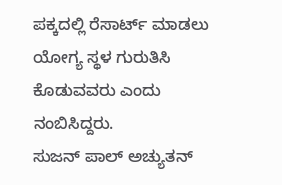ಪಕ್ಕದಲ್ಲಿ ರೆಸಾರ್ಟ್ ಮಾಡಲು ಯೋಗ್ಯ ಸ್ಥಳ ಗುರುತಿಸಿ ಕೊಡುವವರು ಎಂದು ನಂಬಿಸಿದ್ದರು.
ಸುಜನ್ ಪಾಲ್ ಅಚ್ಯುತನ್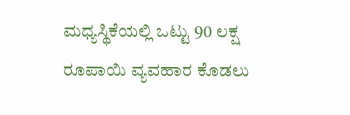ಮಧ್ಯಸ್ಥಿಕೆಯಲ್ಲಿ ಒಟ್ಟು 90 ಲಕ್ಷ ರೂಪಾಯಿ ವ್ಯವಹಾರ ಕೊಡಲು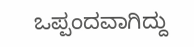ಒಪ್ಪಂದವಾಗಿದ್ದು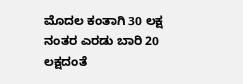ಮೊದಲ ಕಂತಾಗಿ 30 ಲಕ್ಷ ನಂತರ ಎರಡು ಬಾರಿ 20 ಲಕ್ಷದಂತೆ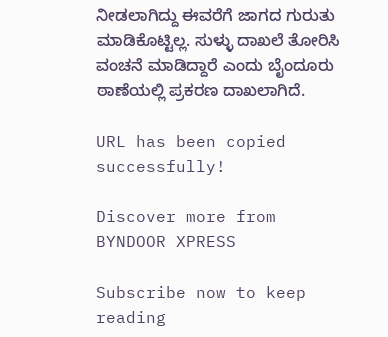ನೀಡಲಾಗಿದ್ದು ಈವರೆಗೆ ಜಾಗದ ಗುರುತು ಮಾಡಿಕೊಟ್ಟಿಲ್ಲ. ಸುಳ್ಳು ದಾಖಲೆ ತೋರಿಸಿ ವಂಚನೆ ಮಾಡಿದ್ದಾರೆ ಎಂದು ಬೈಂದೂರು ಠಾಣೆಯಲ್ಲಿ ಪ್ರಕರಣ ದಾಖಲಾಗಿದೆ.

URL has been copied successfully!

Discover more from BYNDOOR XPRESS

Subscribe now to keep reading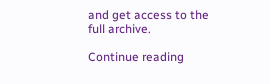and get access to the full archive.

Continue reading